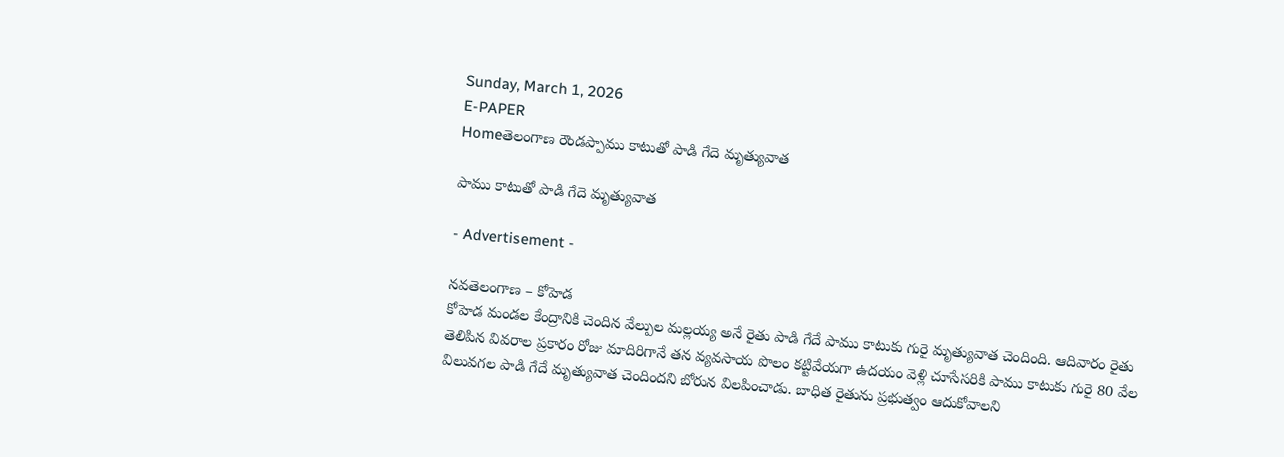Sunday, March 1, 2026
E-PAPER
Homeతెలంగాణ రౌండప్పాము కాటుతో పాడి గేదె మృత్యువాత

పాము కాటుతో పాడి గేదె మృత్యువాత

- Advertisement -

నవతెలంగాణ – కోహెడ
కోహెడ మండల కేంద్రానికి చెందిన వేల్పుల మల్లయ్య అనే రైతు పాడి గేదే పాము కాటుకు గురై మృత్యువాత చెందింది. ఆదివారం రైతు తెలిపిన వివరాల ప్రకారం రోజు మాదిరిగానే తన వ్యవసాయ పొలం కట్టివేయగా ఉదయం వెళ్లి చూసేసరికి పాము కాటుకు గురై 80 వేల విలువగల పాడి గేదే మృత్యువాత చెందిందని బోరున విలపించాడు. బాధిత రైతును ప్రభుత్వం ఆదుకోవాలని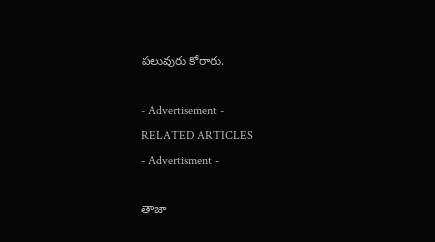పలువురు కోరారు.

- Advertisement -
RELATED ARTICLES
- Advertisment -

తాజా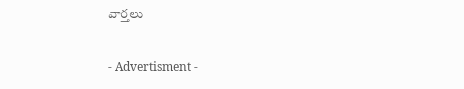వార్తలు

- Advertisment -